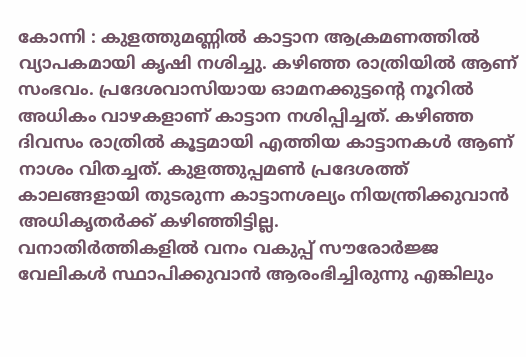കോന്നി : കുളത്തുമണ്ണിൽ കാട്ടാന ആക്രമണത്തിൽ വ്യാപകമായി കൃഷി നശിച്ചു. കഴിഞ്ഞ രാത്രിയിൽ ആണ് സംഭവം. പ്രദേശവാസിയായ ഓമനക്കുട്ടന്റെ നൂറിൽ അധികം വാഴകളാണ് കാട്ടാന നശിപ്പിച്ചത്. കഴിഞ്ഞ ദിവസം രാത്രിൽ കൂട്ടമായി എത്തിയ കാട്ടാനകൾ ആണ് നാശം വിതച്ചത്. കുളത്തുപ്പമൺ പ്രദേശത്ത് കാലങ്ങളായി തുടരുന്ന കാട്ടാനശല്യം നിയന്ത്രിക്കുവാൻ അധികൃതർക്ക് കഴിഞ്ഞിട്ടില്ല.
വനാതിർത്തികളിൽ വനം വകുപ്പ് സൗരോർജ്ജ വേലികൾ സ്ഥാപിക്കുവാൻ ആരംഭിച്ചിരുന്നു എങ്കിലും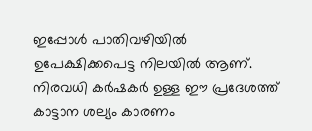ഇപ്പോൾ പാതിവഴിയിൽ ഉപേക്ഷിക്കപെട്ട നിലയിൽ ആണ്. നിരവധി കർഷകർ ഉള്ള ഈ പ്രദേശത്ത് കാട്ടാന ശല്യം കാരണം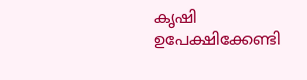കൃഷി ഉപേക്ഷിക്കേണ്ടി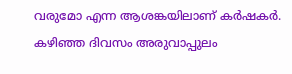വരുമോ എന്ന ആശങ്കയിലാണ് കർഷകർ. കഴിഞ്ഞ ദിവസം അരുവാപ്പുലം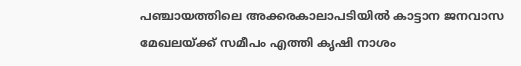പഞ്ചായത്തിലെ അക്കരകാലാപടിയിൽ കാട്ടാന ജനവാസ മേഖലയ്ക്ക് സമീപം എത്തി കൃഷി നാശം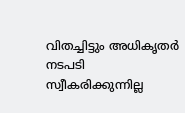വിതച്ചിട്ടും അധികൃതർ നടപടി സ്വീകരിക്കുന്നില്ല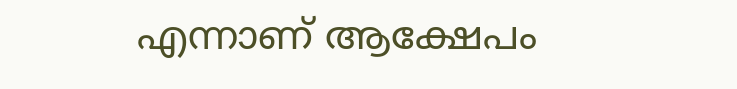എന്നാണ് ആക്ഷേപം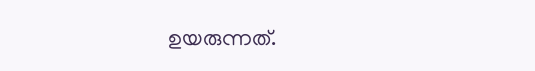ഉയരുന്നത്.